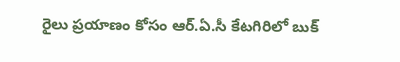రైలు ప్రయాణం కోసం ఆర్.ఏ.సీ కేటగిరిలో బుక్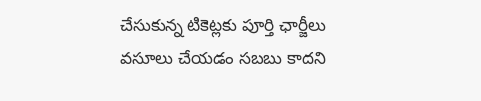చేసుకున్న టికెట్లకు పూర్తి ఛార్జీలు వసూలు చేయడం సబబు కాదని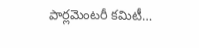పార్లమెంటరీ కమిటీ…